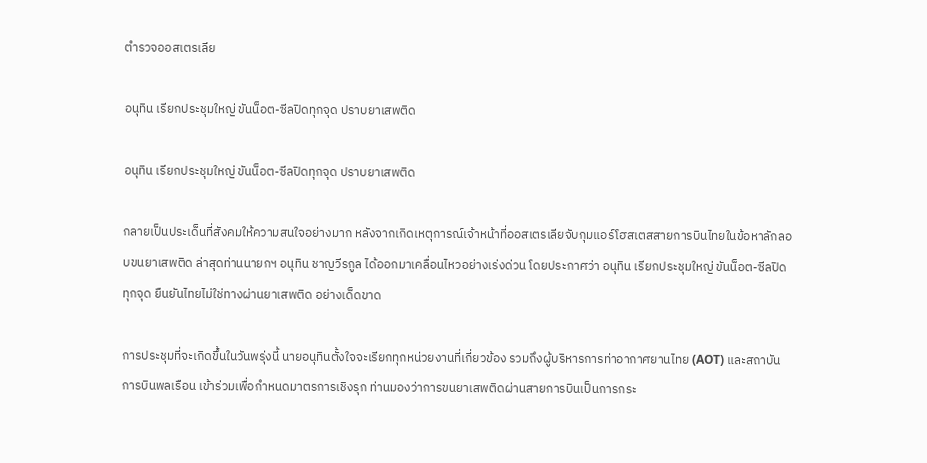ตํารวจออสเตรเลีย

อนุทิน เรียกประชุมใหญ่ ขันน็อต-ซีลปิดทุกจุด ปราบยาเสพติด

อนุทิน เรียกประชุมใหญ่ ขันน็อต-ซีลปิดทุกจุด ปราบยาเสพติด

กลายเป็นประเด็นที่สังคมให้ความสนใจอย่างมาก หลังจากเกิดเหตุการณ์เจ้าหน้าที่ออสเตรเลียจับกุมแอร์โฮสเตสสายการบินไทยในข้อหาลักลอบขนยาเสพติด ล่าสุดท่านนายกฯ อนุทิน ชาญวีรกูล ได้ออกมาเคลื่อนไหวอย่างเร่งด่วน โดยประกาศว่า อนุทิน เรียกประชุมใหญ่ ขันน็อต-ซีลปิดทุกจุด ยืนยันไทยไม่ใช่ทางผ่านยาเสพติด อย่างเด็ดขาด

การประชุมที่จะเกิดขึ้นในวันพรุ่งนี้ นายอนุทินตั้งใจจะเรียกทุกหน่วยงานที่เกี่ยวข้อง รวมถึงผู้บริหารการท่าอากาศยานไทย (AOT) และสถาบันการบินพลเรือน เข้าร่วมเพื่อกำหนดมาตรการเชิงรุก ท่านมองว่าการขนยาเสพติดผ่านสายการบินเป็นการกระ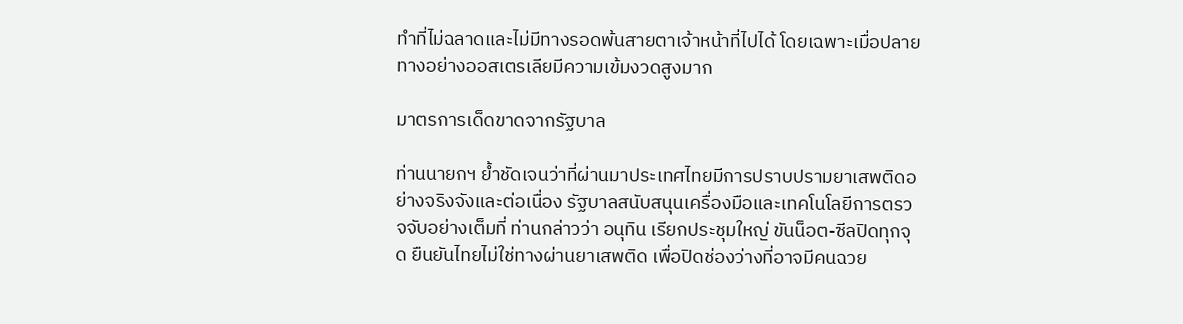ทำที่ไม่ฉลาดและไม่มีทางรอดพ้นสายตาเจ้าหน้าที่ไปได้ โดยเฉพาะเมื่อปลายทางอย่างออสเตรเลียมีความเข้มงวดสูงมาก

มาตรการเด็ดขาดจากรัฐบาล

ท่านนายกฯ ย้ำชัดเจนว่าที่ผ่านมาประเทศไทยมีการปราบปรามยาเสพติดอย่างจริงจังและต่อเนื่อง รัฐบาลสนับสนุนเครื่องมือและเทคโนโลยีการตรวจจับอย่างเต็มที่ ท่านกล่าวว่า อนุทิน เรียกประชุมใหญ่ ขันน็อต-ซีลปิดทุกจุด ยืนยันไทยไม่ใช่ทางผ่านยาเสพติด เพื่อปิดช่องว่างที่อาจมีคนฉวย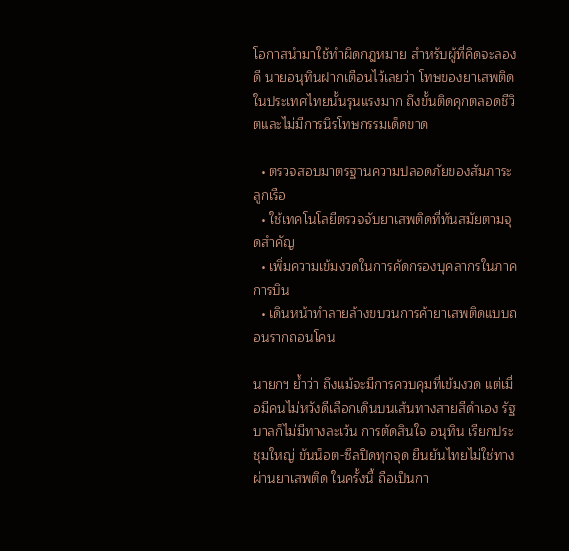โอกาสนำมาใช้ทำผิดกฎหมาย สำหรับผู้ที่คิดจะลองดี นายอนุทินฝากเตือนไว้เลยว่า โทษของยาเสพติดในประเทศไทยนั้นรุนแรงมาก ถึงขั้นติดคุกตลอดชีวิตและไม่มีการนิรโทษกรรมเด็ดขาด

  • ตรวจสอบมาตรฐานความปลอดภัยของสัมภาระลูกเรือ
  • ใช้เทคโนโลยีตรวจจับยาเสพติดที่ทันสมัยตามจุดสำคัญ
  • เพิ่มความเข้มงวดในการคัดกรองบุคลากรในภาคการบิน
  • เดินหน้าทำลายล้างขบวนการค้ายาเสพติดแบบถอนรากถอนโคน

นายกฯ ย้ำว่า ถึงแม้จะมีการควบคุมที่เข้มงวด แต่เมื่อมีคนไม่หวังดีเลือกเดินบนเส้นทางสายสีดำเอง รัฐบาลก็ไม่มีทางละเว้น การตัดสินใจ อนุทิน เรียกประชุมใหญ่ ขันน็อต-ซีลปิดทุกจุด ยืนยันไทยไม่ใช่ทางผ่านยาเสพติด ในครั้งนี้ ถือเป็นกา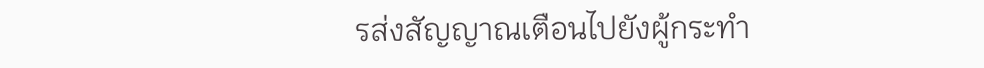รส่งสัญญาณเตือนไปยังผู้กระทำ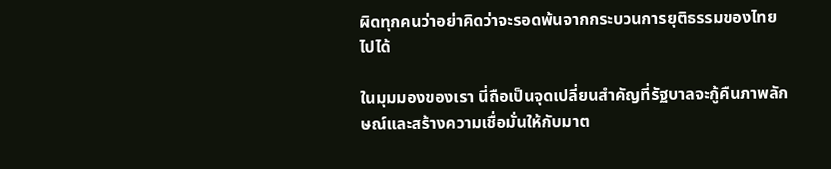ผิดทุกคนว่าอย่าคิดว่าจะรอดพ้นจากกระบวนการยุติธรรมของไทยไปได้

ในมุมมองของเรา นี่ถือเป็นจุดเปลี่ยนสำคัญที่รัฐบาลจะกู้คืนภาพลักษณ์และสร้างความเชื่อมั่นให้กับมาต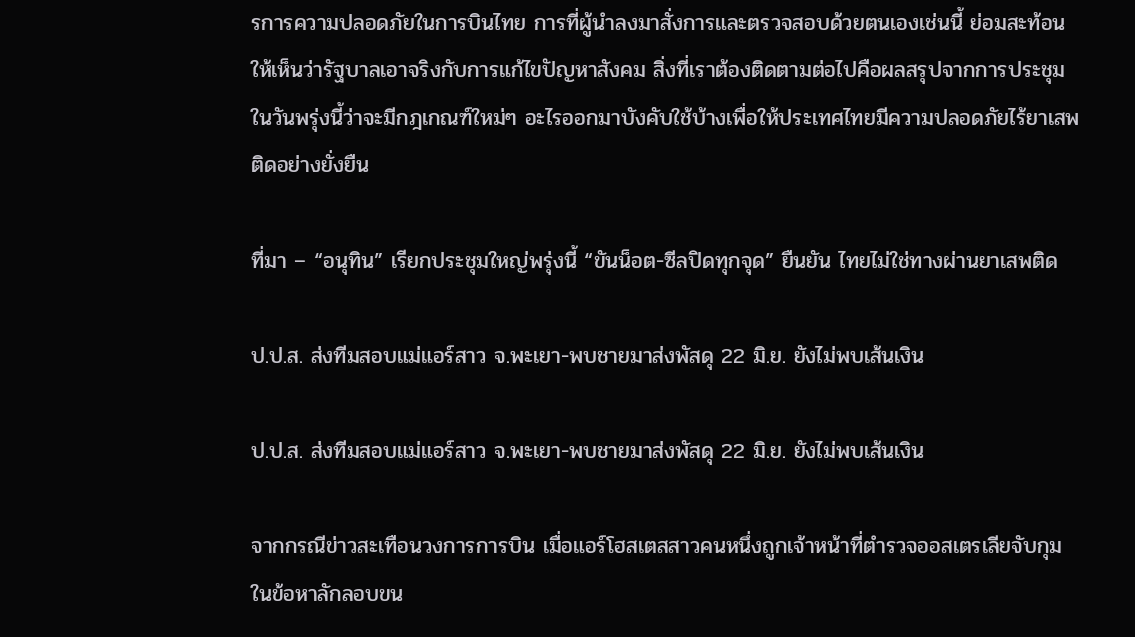รการความปลอดภัยในการบินไทย การที่ผู้นำลงมาสั่งการและตรวจสอบด้วยตนเองเช่นนี้ ย่อมสะท้อนให้เห็นว่ารัฐบาลเอาจริงกับการแก้ไขปัญหาสังคม สิ่งที่เราต้องติดตามต่อไปคือผลสรุปจากการประชุมในวันพรุ่งนี้ว่าจะมีกฎเกณฑ์ใหม่ๆ อะไรออกมาบังคับใช้บ้างเพื่อให้ประเทศไทยมีความปลอดภัยไร้ยาเสพติดอย่างยั่งยืน

ที่มา – “อนุทิน” เรียกประชุมใหญ่พรุ่งนี้ “ขันน็อต-ซีลปิดทุกจุด” ยืนยัน ไทยไม่ใช่ทางผ่านยาเสพติด

ป.ป.ส. ส่งทีมสอบแม่แอร์สาว จ.พะเยา-พบชายมาส่งพัสดุ 22 มิ.ย. ยังไม่พบเส้นเงิน

ป.ป.ส. ส่งทีมสอบแม่แอร์สาว จ.พะเยา-พบชายมาส่งพัสดุ 22 มิ.ย. ยังไม่พบเส้นเงิน

จากกรณีข่าวสะเทือนวงการการบิน เมื่อแอร์โฮสเตสสาวคนหนึ่งถูกเจ้าหน้าที่ตำรวจออสเตรเลียจับกุมในข้อหาลักลอบขน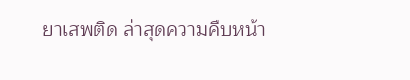ยาเสพติด ล่าสุดความคืบหน้า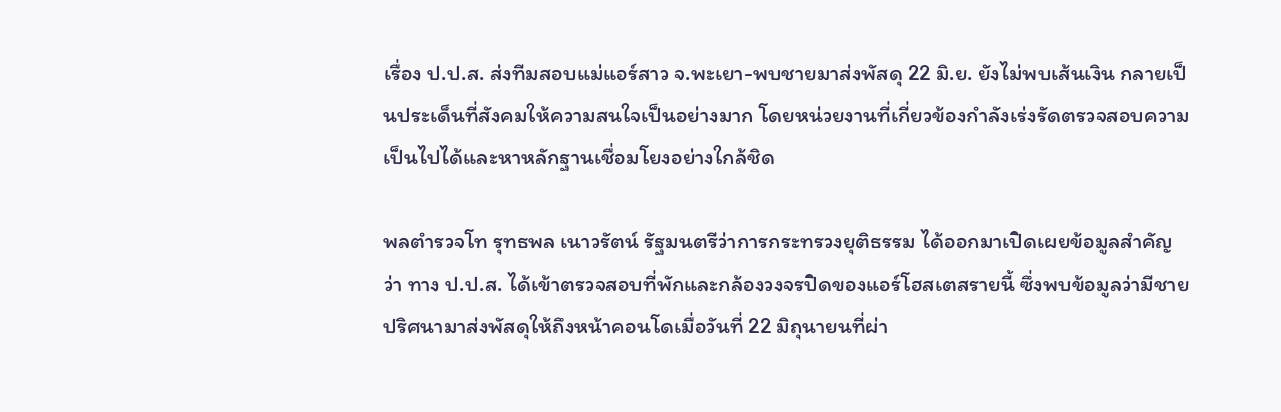เรื่อง ป.ป.ส. ส่งทีมสอบแม่แอร์สาว จ.พะเยา-พบชายมาส่งพัสดุ 22 มิ.ย. ยังไม่พบเส้นเงิน กลายเป็นประเด็นที่สังคมให้ความสนใจเป็นอย่างมาก โดยหน่วยงานที่เกี่ยวข้องกำลังเร่งรัดตรวจสอบความเป็นไปได้และหาหลักฐานเชื่อมโยงอย่างใกล้ชิด

พลตำรวจโท รุทธพล เนาวรัตน์ รัฐมนตรีว่าการกระทรวงยุติธรรม ได้ออกมาเปิดเผยข้อมูลสำคัญว่า ทาง ป.ป.ส. ได้เข้าตรวจสอบที่พักและกล้องวงจรปิดของแอร์โฮสเตสรายนี้ ซึ่งพบข้อมูลว่ามีชายปริศนามาส่งพัสดุให้ถึงหน้าคอนโดเมื่อวันที่ 22 มิถุนายนที่ผ่า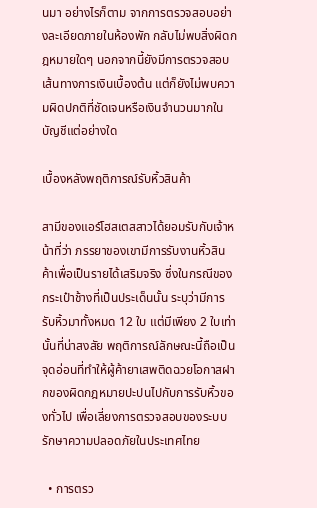นมา อย่างไรก็ตาม จากการตรวจสอบอย่างละเอียดภายในห้องพัก กลับไม่พบสิ่งผิดกฎหมายใดๆ นอกจากนี้ยังมีการตรวจสอบเส้นทางการเงินเบื้องต้น แต่ก็ยังไม่พบความผิดปกติที่ชัดเจนหรือเงินจำนวนมากในบัญชีแต่อย่างใด

เบื้องหลังพฤติการณ์รับหิ้วสินค้า

สามีของแอร์โฮสเตสสาวได้ยอมรับกับเจ้าหน้าที่ว่า ภรรยาของเขามีการรับงานหิ้วสินค้าเพื่อเป็นรายได้เสริมจริง ซึ่งในกรณีของกระเป๋าช้างที่เป็นประเด็นนั้น ระบุว่ามีการรับหิ้วมาทั้งหมด 12 ใบ แต่มีเพียง 2 ใบเท่านั้นที่น่าสงสัย พฤติการณ์ลักษณะนี้ถือเป็นจุดอ่อนที่ทำให้ผู้ค้ายาเสพติดฉวยโอกาสฝากของผิดกฎหมายปะปนไปกับการรับหิ้วของทั่วไป เพื่อเลี่ยงการตรวจสอบของระบบรักษาความปลอดภัยในประเทศไทย

  • การตรว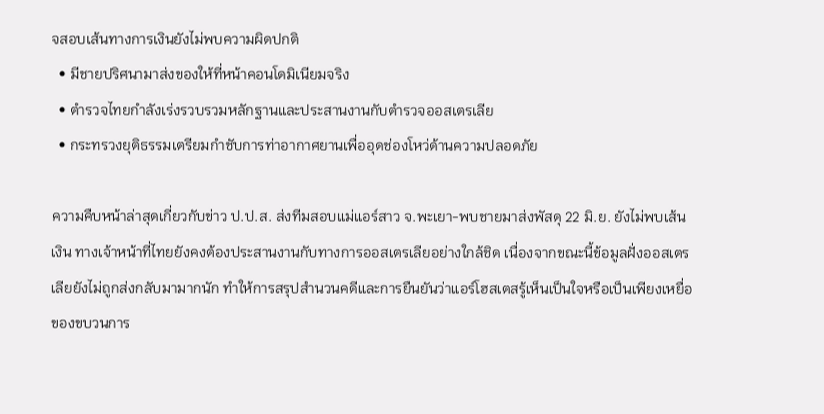จสอบเส้นทางการเงินยังไม่พบความผิดปกติ
  • มีชายปริศนามาส่งของให้ที่หน้าคอนโดมิเนียมจริง
  • ตำรวจไทยกำลังเร่งรวบรวมหลักฐานและประสานงานกับตำรวจออสเตรเลีย
  • กระทรวงยุติธรรมเตรียมกำชับการท่าอากาศยานเพื่ออุดช่องโหว่ด้านความปลอดภัย

ความคืบหน้าล่าสุดเกี่ยวกับข่าว ป.ป.ส. ส่งทีมสอบแม่แอร์สาว จ.พะเยา-พบชายมาส่งพัสดุ 22 มิ.ย. ยังไม่พบเส้นเงิน ทางเจ้าหน้าที่ไทยยังคงต้องประสานงานกับทางการออสเตรเลียอย่างใกล้ชิด เนื่องจากขณะนี้ข้อมูลฝั่งออสเตรเลียยังไม่ถูกส่งกลับมามากนัก ทำให้การสรุปสำนวนคดีและการยืนยันว่าแอร์โฮสเตสรู้เห็นเป็นใจหรือเป็นเพียงเหยื่อของขบวนการ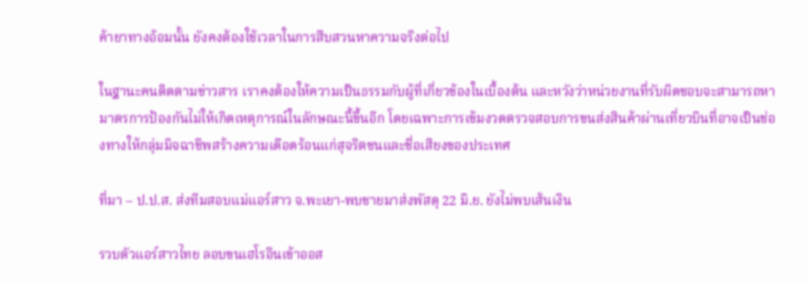ค้ายาทางอ้อมนั้น ยังคงต้องใช้เวลาในการสืบสวนหาความจริงต่อไป

ในฐานะคนติดตามข่าวสาร เราคงต้องให้ความเป็นธรรมกับผู้ที่เกี่ยวข้องในเบื้องต้น และหวังว่าหน่วยงานที่รับผิดชอบจะสามารถหามาตรการป้องกันไม่ให้เกิดเหตุการณ์ในลักษณะนี้ขึ้นอีก โดยเฉพาะการเข้มงวดตรวจสอบการขนส่งสินค้าผ่านเที่ยวบินที่อาจเป็นช่องทางให้กลุ่มมิจฉาชีพสร้างความเดือดร้อนแก่สุจริตชนและชื่อเสียงของประเทศ

ที่มา – ป.ป.ส. ส่งทีมสอบแม่แอร์สาว จ.พะเยา-พบชายมาส่งพัสดุ 22 มิ.ย. ยังไม่พบเส้นเงิน

รวบตัวแอร์สาวไทย ลอบขนเฮโรอีนเข้าออส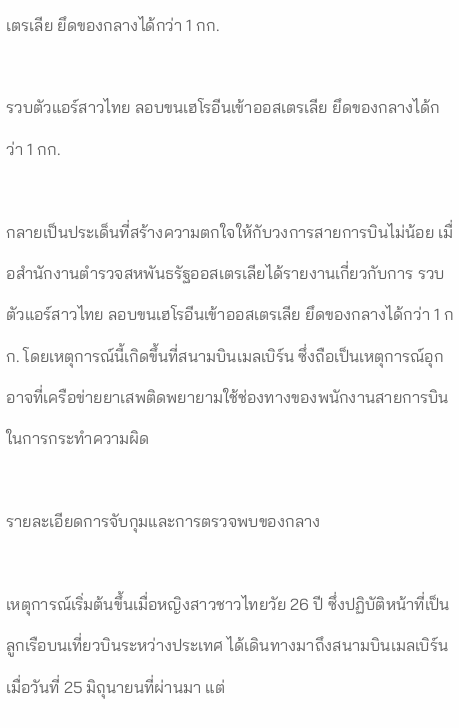เตรเลีย ยึดของกลางได้กว่า 1 กก.

รวบตัวแอร์สาวไทย ลอบขนเฮโรอีนเข้าออสเตรเลีย ยึดของกลางได้กว่า 1 กก.

กลายเป็นประเด็นที่สร้างความตกใจให้กับวงการสายการบินไม่น้อย เมื่อสำนักงานตำรวจสหพันธรัฐออสเตรเลียได้รายงานเกี่ยวกับการ รวบตัวแอร์สาวไทย ลอบขนเฮโรอีนเข้าออสเตรเลีย ยึดของกลางได้กว่า 1 กก. โดยเหตุการณ์นี้เกิดขึ้นที่สนามบินเมลเบิร์น ซึ่งถือเป็นเหตุการณ์อุกอาจที่เครือข่ายยาเสพติดพยายามใช้ช่องทางของพนักงานสายการบินในการกระทำความผิด

รายละเอียดการจับกุมและการตรวจพบของกลาง

เหตุการณ์เริ่มต้นขึ้นเมื่อหญิงสาวชาวไทยวัย 26 ปี ซึ่งปฏิบัติหน้าที่เป็นลูกเรือบนเที่ยวบินระหว่างประเทศ ได้เดินทางมาถึงสนามบินเมลเบิร์นเมื่อวันที่ 25 มิถุนายนที่ผ่านมา แต่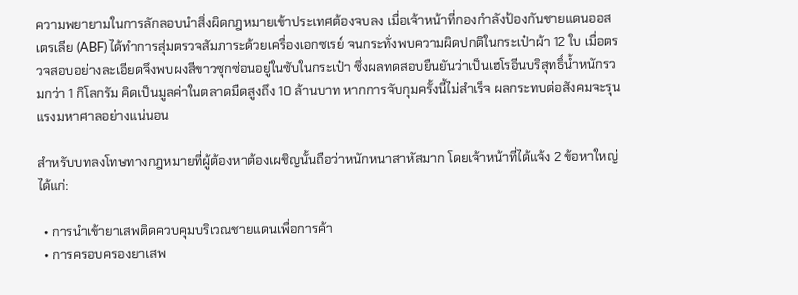ความพยายามในการลักลอบนำสิ่งผิดกฎหมายเข้าประเทศต้องจบลง เมื่อเจ้าหน้าที่กองกำลังป้องกันชายแดนออสเตรเลีย (ABF) ได้ทำการสุ่มตรวจสัมภาระด้วยเครื่องเอกซเรย์ จนกระทั่งพบความผิดปกติในกระเป๋าผ้า 12 ใบ เมื่อตรวจสอบอย่างละเอียดจึงพบผงสีขาวซุกซ่อนอยู่ในซับในกระเป๋า ซึ่งผลทดสอบยืนยันว่าเป็นเฮโรอีนบริสุทธิ์น้ำหนักรวมกว่า 1 กิโลกรัม คิดเป็นมูลค่าในตลาดมืดสูงถึง 10 ล้านบาท หากการจับกุมครั้งนี้ไม่สำเร็จ ผลกระทบต่อสังคมจะรุนแรงมหาศาลอย่างแน่นอน

สำหรับบทลงโทษทางกฎหมายที่ผู้ต้องหาต้องเผชิญนั้นถือว่าหนักหนาสาหัสมาก โดยเจ้าหน้าที่ได้แจ้ง 2 ข้อหาใหญ่ ได้แก่:

  • การนำเข้ายาเสพติดควบคุมบริเวณชายแดนเพื่อการค้า
  • การครอบครองยาเสพ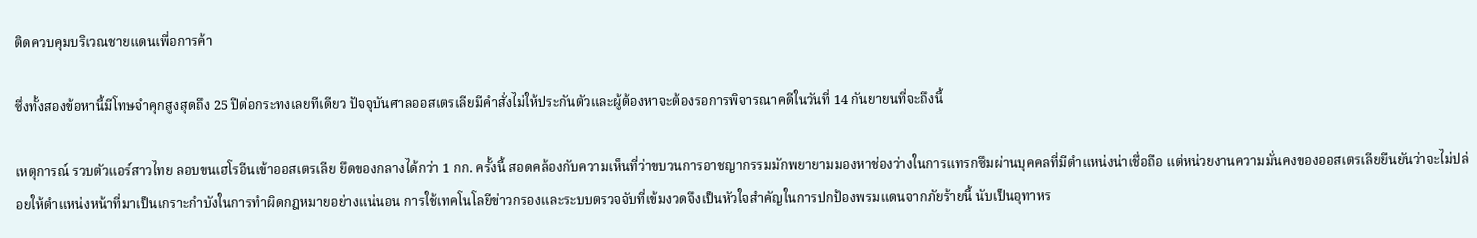ติดควบคุมบริเวณชายแดนเพื่อการค้า

ซึ่งทั้งสองข้อหานี้มีโทษจำคุกสูงสุดถึง 25 ปีต่อกระทงเลยทีเดียว ปัจจุบันศาลออสเตรเลียมีคำสั่งไม่ให้ประกันตัวและผู้ต้องหาจะต้องรอการพิจารณาคดีในวันที่ 14 กันยายนที่จะถึงนี้

เหตุการณ์ รวบตัวแอร์สาวไทย ลอบขนเฮโรอีนเข้าออสเตรเลีย ยึดของกลางได้กว่า 1 กก. ครั้งนี้ สอดคล้องกับความเห็นที่ว่าขบวนการอาชญากรรมมักพยายามมองหาช่องว่างในการแทรกซึมผ่านบุคคลที่มีตำแหน่งน่าเชื่อถือ แต่หน่วยงานความมั่นคงของออสเตรเลียยืนยันว่าจะไม่ปล่อยให้ตำแหน่งหน้าที่มาเป็นเกราะกำบังในการทำผิดกฎหมายอย่างแน่นอน การใช้เทคโนโลยีข่าวกรองและระบบตรวจจับที่เข้มงวดจึงเป็นหัวใจสำคัญในการปกป้องพรมแดนจากภัยร้ายนี้ นับเป็นอุทาหร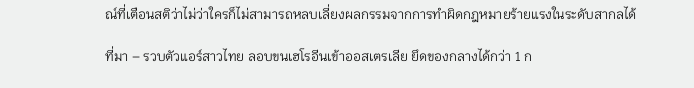ณ์ที่เตือนสติว่าไม่ว่าใครก็ไม่สามารถหลบเลี่ยงผลกรรมจากการทำผิดกฎหมายร้ายแรงในระดับสากลได้

ที่มา – รวบตัวแอร์สาวไทย ลอบขนเฮโรอีนเข้าออสเตรเลีย ยึดของกลางได้กว่า 1 ก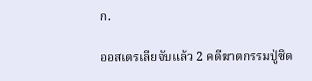ก.

ออสเตรเลียจับแล้ว 2 คดีฆาตกรรมปู่ซิด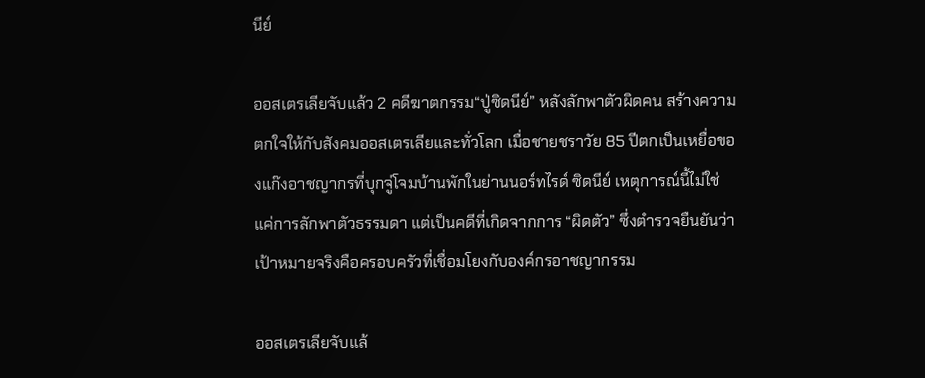นีย์

ออสเตรเลียจับแล้ว 2 คดีฆาตกรรม“ปู่ซิดนีย์” หลังลักพาตัวผิดคน สร้างความตกใจให้กับสังคมออสเตรเลียและทั่วโลก เมื่อชายชราวัย 85 ปีตกเป็นเหยื่อของแก๊งอาชญากรที่บุกจู่โจมบ้านพักในย่านนอร์ทไรด์ ซิดนีย์ เหตุการณ์นี้ไม่ใช่แค่การลักพาตัวธรรมดา แต่เป็นคดีที่เกิดจากการ “ผิดตัว” ซึ่งตำรวจยืนยันว่าเป้าหมายจริงคือครอบครัวที่เชื่อมโยงกับองค์กรอาชญากรรม

ออสเตรเลียจับแล้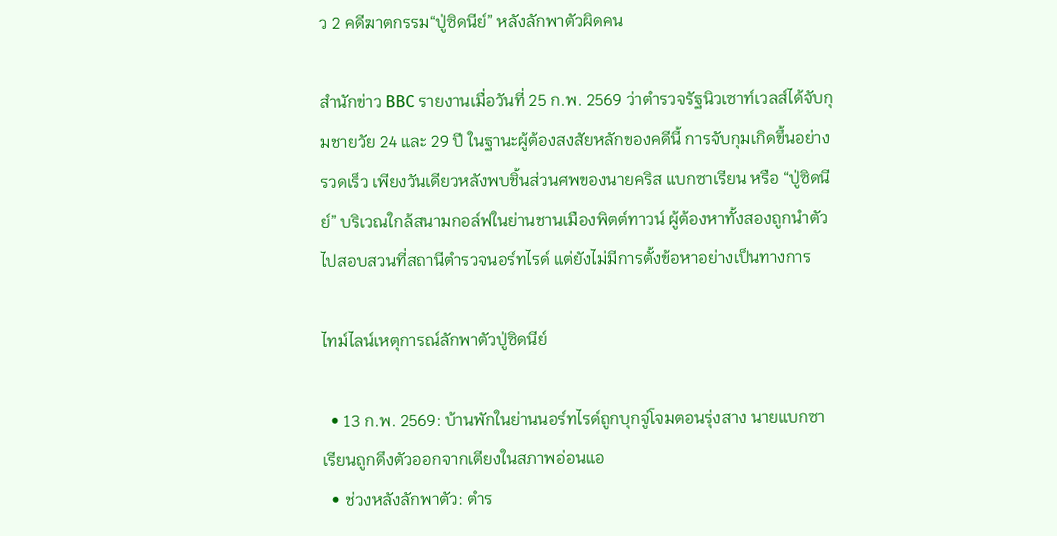ว 2 คดีฆาตกรรม“ปู่ซิดนีย์” หลังลักพาตัวผิดคน

สำนักข่าว BBC รายงานเมื่อวันที่ 25 ก.พ. 2569 ว่าตำรวจรัฐนิวเซาท์เวลส์ได้จับกุมชายวัย 24 และ 29 ปี ในฐานะผู้ต้องสงสัยหลักของคดีนี้ การจับกุมเกิดขึ้นอย่างรวดเร็ว เพียงวันเดียวหลังพบชิ้นส่วนศพของนายคริส แบกซาเรียน หรือ “ปู่ซิดนีย์” บริเวณใกล้สนามกอล์ฟในย่านชานเมืองพิตต์ทาวน์ ผู้ต้องหาทั้งสองถูกนำตัวไปสอบสวนที่สถานีตำรวจนอร์ทไรด์ แต่ยังไม่มีการตั้งข้อหาอย่างเป็นทางการ

ไทม์ไลน์เหตุการณ์ลักพาตัวปู่ซิดนีย์

  • 13 ก.พ. 2569: บ้านพักในย่านนอร์ทไรด์ถูกบุกจู่โจมตอนรุ่งสาง นายแบกซาเรียนถูกดึงตัวออกจากเตียงในสภาพอ่อนแอ
  • ช่วงหลังลักพาตัว: ตำร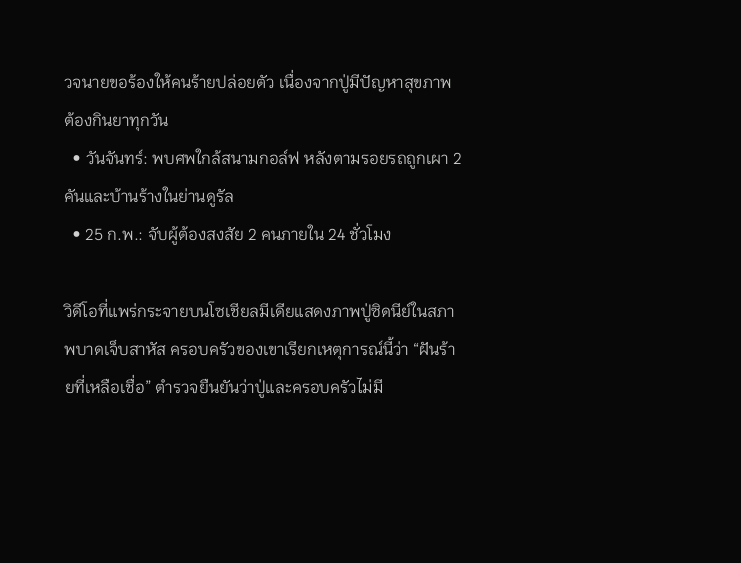วจนายขอร้องให้คนร้ายปล่อยตัว เนื่องจากปู่มีปัญหาสุขภาพ ต้องกินยาทุกวัน
  • วันจันทร์: พบศพใกล้สนามกอล์ฟ หลังตามรอยรถถูกเผา 2 คันและบ้านร้างในย่านดูรัล
  • 25 ก.พ.: จับผู้ต้องสงสัย 2 คนภายใน 24 ชั่วโมง

วิดีโอที่แพร่กระจายบนโซเชียลมีเดียแสดงภาพปู่ซิดนีย์ในสภาพบาดเจ็บสาหัส ครอบครัวของเขาเรียกเหตุการณ์นี้ว่า “ฝันร้ายที่เหลือเชื่อ” ตำรวจยืนยันว่าปู่และครอบครัวไม่มี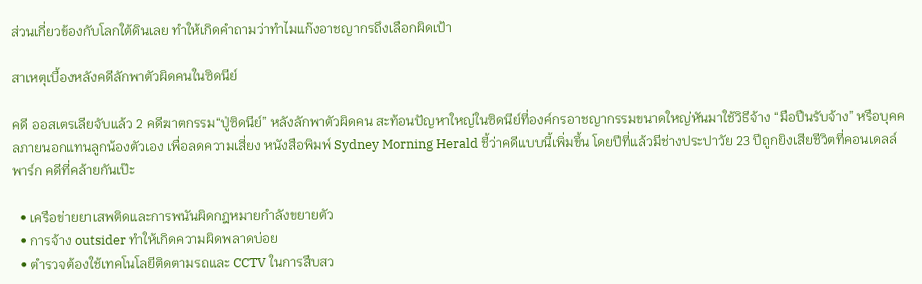ส่วนเกี่ยวข้องกับโลกใต้ดินเลย ทำให้เกิดคำถามว่าทำไมแก๊งอาชญากรถึงเลือกผิดเป้า

สาเหตุเบื้องหลังคดีลักพาตัวผิดคนในซิดนีย์

คดี ออสเตรเลียจับแล้ว 2 คดีฆาตกรรม“ปู่ซิดนีย์” หลังลักพาตัวผิดคน สะท้อนปัญหาใหญ่ในซิดนีย์ที่องค์กรอาชญากรรมขนาดใหญ่หันมาใช้วิธีจ้าง “มือปืนรับจ้าง” หรือบุคคลภายนอกแทนลูกน้องตัวเอง เพื่อลดความเสี่ยง หนังสือพิมพ์ Sydney Morning Herald ชี้ว่าคดีแบบนี้เพิ่มขึ้น โดยปีที่แล้วมีช่างประปาวัย 23 ปีถูกยิงเสียชีวิตที่คอนเดลล์พาร์ก คดีที่คล้ายกันเป๊ะ

  • เครือข่ายยาเสพติดและการพนันผิดกฎหมายกำลังขยายตัว
  • การจ้าง outsider ทำให้เกิดความผิดพลาดบ่อย
  • ตำรวจต้องใช้เทคโนโลยีติดตามรถและ CCTV ในการสืบสว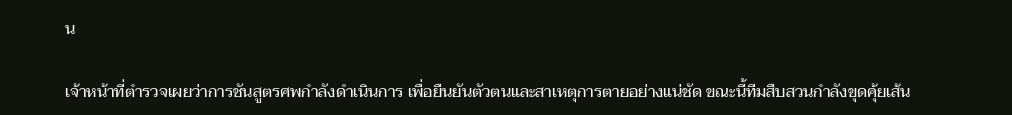น

เจ้าหน้าที่ตำรวจเผยว่าการชันสูตรศพกำลังดำเนินการ เพื่อยืนยันตัวตนและสาเหตุการตายอย่างแน่ชัด ขณะนี้ทีมสืบสวนกำลังขุดคุ้ยเส้น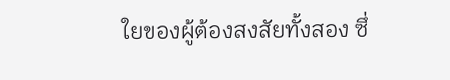ใยของผู้ต้องสงสัยทั้งสอง ซึ่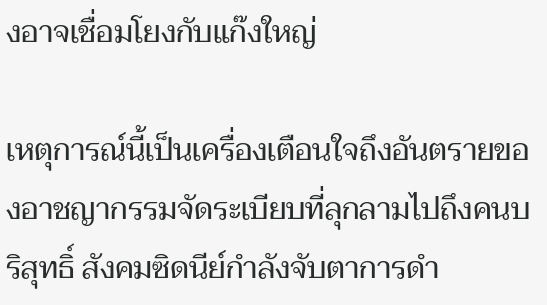งอาจเชื่อมโยงกับแก๊งใหญ่

เหตุการณ์นี้เป็นเครื่องเตือนใจถึงอันตรายของอาชญากรรมจัดระเบียบที่ลุกลามไปถึงคนบริสุทธิ์ สังคมซิดนีย์กำลังจับตาการดำ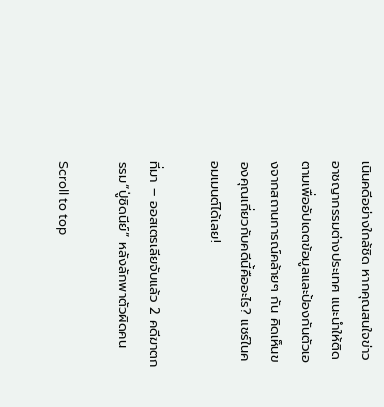เนินคดีอย่างใกล้ชิด หากคุณสนใจข่าวอาชญากรรมต่างประเทศ แนะนำให้ติดตามเพื่ออัปเดตข้อมูลและป้องกันตัวเองจากสถานการณ์คล้ายๆ กัน คิดเห็นของคุณเกี่ยวกับคดีนี้คืออะไร? แชร์ในคอมเมนต์ได้เลย!

ที่มา – ออสเตรเลียจับแล้ว 2 คดีฆาตกรรม“ปู่ซิดนีย์” หลังลักพาตัวผิดคน

Scroll to top